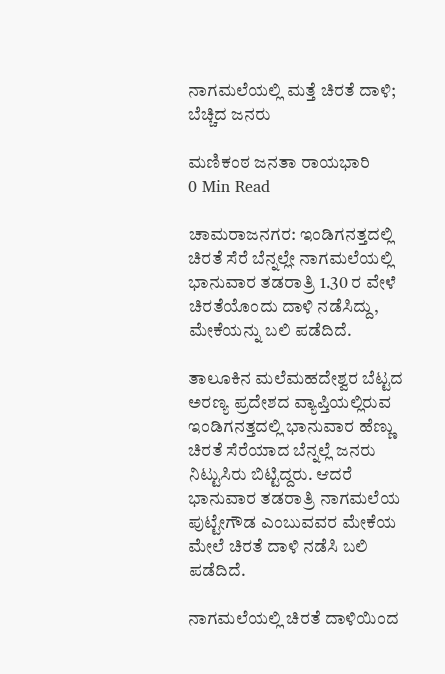ನಾಗಮಲೆಯಲ್ಲಿ ಮತ್ತೆ ಚಿರತೆ ದಾಳಿ; ಬೆಚ್ಚಿದ ಜನರು

ಮಣಿಕಂಠ ಜನತಾ ರಾಯಭಾರಿ
0 Min Read

ಚಾಮರಾಜನಗರ: ಇಂಡಿಗನತ್ತದಲ್ಲಿ ಚಿರತೆ ಸೆರೆ ಬೆನ್ನಲ್ಲೇ ನಾಗಮಲೆಯಲ್ಲಿ ಭಾನುವಾರ ತಡರಾತ್ರಿ 1.30 ರ ವೇಳೆ ಚಿರತೆಯೊಂದು ದಾಳಿ ನಡೆಸಿದ್ದು, ಮೇಕೆಯನ್ನು ಬಲಿ ಪಡೆದಿದೆ.

ತಾಲೂಕಿನ ಮಲೆಮಹದೇಶ್ವರ ಬೆಟ್ಟದ ಅರಣ್ಯ ಪ್ರದೇಶದ ವ್ಯಾಪ್ತಿಯಲ್ಲಿರುವ ಇಂಡಿಗನತ್ತದಲ್ಲಿ ಭಾನುವಾರ ಹೆಣ್ಣು ಚಿರತೆ ಸೆರೆಯಾದ ಬೆನ್ನಲ್ಲೆ ಜನರು ನಿಟ್ಟುಸಿರು ಬಿಟ್ಟಿದ್ದರು. ಆದರೆ ಭಾನುವಾರ ತಡರಾತ್ರಿ ನಾಗಮಲೆಯ ಪುಟ್ಟೇಗೌಡ ಎಂಬುವವರ ಮೇಕೆಯ ಮೇಲೆ ಚಿರತೆ ದಾಳಿ ನಡೆಸಿ ಬಲಿ ಪಡೆದಿದೆ.

ನಾಗಮಲೆಯಲ್ಲಿ ಚಿರತೆ ದಾಳಿಯಿಂದ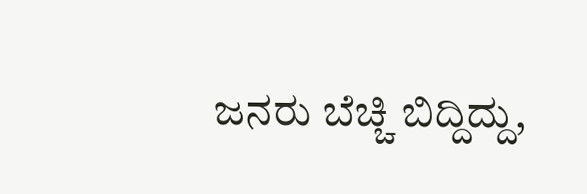ಜನರು ಬೆಚ್ಚಿ ಬಿದ್ದಿದ್ದು,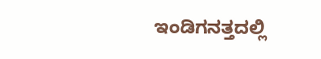ಇಂಡಿಗನತ್ತದಲ್ಲಿ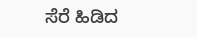ಸೆರೆ ಹಿಡಿದ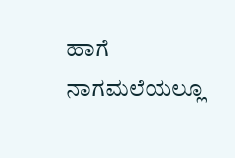ಹಾಗೆ ನಾಗಮಲೆಯಲ್ಲೂ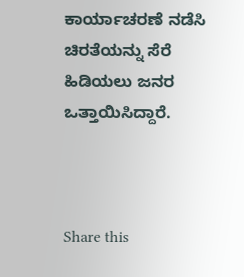ಕಾರ್ಯಾಚರಣೆ ನಡೆಸಿ ಚಿರತೆಯನ್ನು ಸೆರೆ ಹಿಡಿಯಲು ಜನರ ಒತ್ತಾಯಿಸಿದ್ದಾರೆ.



Share this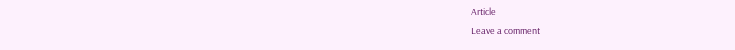Article
Leave a comment